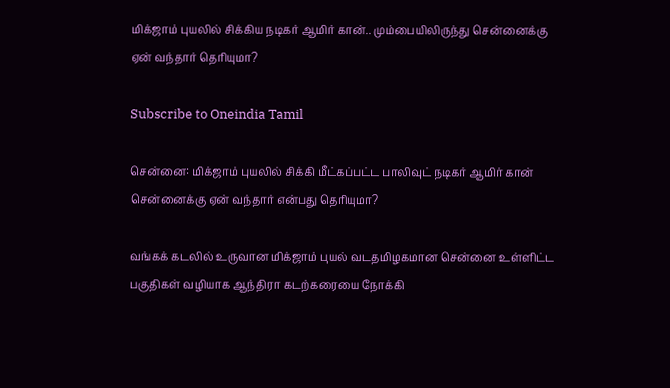மிக்ஜாம் புயலில் சிக்கிய நடிகர் ஆமிர் கான்.. மும்பையிலிருந்து சென்னைக்கு ஏன் வந்தார் தெரியுமா?

Subscribe to Oneindia Tamil

சென்னை: மிக்ஜாம் புயலில் சிக்கி மீட்கப்பட்ட பாலிவுட் நடிகர் ஆமிர் கான் சென்னைக்கு ஏன் வந்தார் என்பது தெரியுமா?

வங்கக் கடலில் உருவான மிக்ஜாம் புயல் வடதமிழகமான சென்னை உள்ளிட்ட பகுதிகள் வழியாக ஆந்திரா கடற்கரையை நோக்கி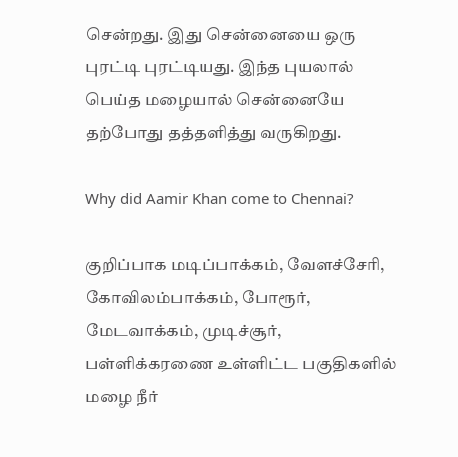சென்றது. இது சென்னையை ஒரு புரட்டி புரட்டியது. இந்த புயலால் பெய்த மழையால் சென்னையே தற்போது தத்தளித்து வருகிறது.

Why did Aamir Khan come to Chennai?

குறிப்பாக மடிப்பாக்கம், வேளச்சேரி, கோவிலம்பாக்கம், போரூர், மேடவாக்கம், முடிச்சூர், பள்ளிக்கரணை உள்ளிட்ட பகுதிகளில் மழை நீர்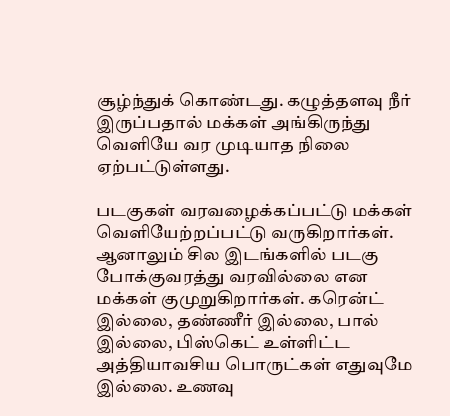சூழ்ந்துக் கொண்டது. கழுத்தளவு நீர் இருப்பதால் மக்கள் அங்கிருந்து வெளியே வர முடியாத நிலை ஏற்பட்டுள்ளது.

படகுகள் வரவழைக்கப்பட்டு மக்கள் வெளியேற்றப்பட்டு வருகிறார்கள். ஆனாலும் சில இடங்களில் படகு போக்குவரத்து வரவில்லை என மக்கள் குமுறுகிறார்கள். கரென்ட் இல்லை, தண்ணீர் இல்லை, பால் இல்லை, பிஸ்கெட் உள்ளிட்ட அத்தியாவசிய பொருட்கள் எதுவுமே இல்லை. உணவு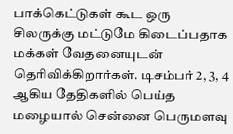பாக்கெட்டுகள் கூட ஒரு சிலருக்கு மட்டுமே கிடைப்பதாக மக்கள் வேதனையுடன் தெரிவிக்கிறார்கள். டிசம்பர் 2, 3, 4 ஆகிய தேதிகளில் பெய்த மழையால் சென்னை பெருமளவு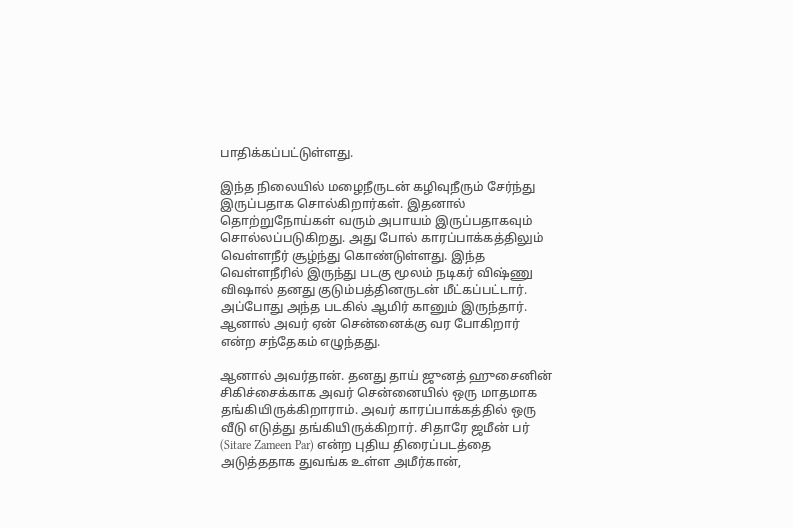பாதிக்கப்பட்டுள்ளது.

இந்த நிலையில் மழைநீருடன் கழிவுநீரும் சேர்ந்து இருப்பதாக சொல்கிறார்கள். இதனால் தொற்றுநோய்கள் வரும் அபாயம் இருப்பதாகவும் சொல்லப்படுகிறது. அது போல் காரப்பாக்கத்திலும் வெள்ளநீர் சூழ்ந்து கொண்டுள்ளது. இந்த வெள்ளநீரில் இருந்து படகு மூலம் நடிகர் விஷ்ணு விஷால் தனது குடும்பத்தினருடன் மீட்கப்பட்டார். அப்போது அந்த படகில் ஆமிர் கானும் இருந்தார். ஆனால் அவர் ஏன் சென்னைக்கு வர போகிறார் என்ற சந்தேகம் எழுந்தது.

ஆனால் அவர்தான். தனது தாய் ஜுனத் ஹுசைனின் சிகிச்சைக்காக அவர் சென்னையில் ஒரு மாதமாக தங்கியிருக்கிறாராம். அவர் காரப்பாக்கத்தில் ஒரு வீடு எடுத்து தங்கியிருக்கிறார். சிதாரே ஜமீன் பர் (Sitare Zameen Par) என்ற புதிய திரைப்படத்தை அடுத்ததாக துவங்க உள்ள அமீர்கான்,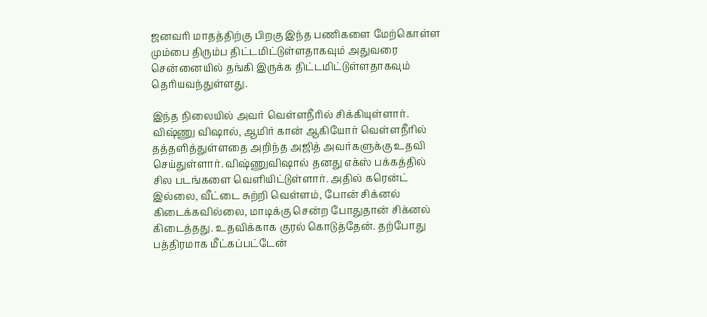ஜனவரி மாதத்திற்கு பிறகு இந்த பணிகளை மேற்கொள்ள மும்பை திரும்ப திட்டமிட்டுள்ளதாகவும் அதுவரை சென்னையில் தங்கி இருக்க திட்டமிட்டுள்ளதாகவும் தெரியவந்துள்ளது.

இந்த நிலையில் அவர் வெள்ளநீரில் சிக்கியுள்ளார். விஷ்ணு விஷால், ஆமிர் கான் ஆகியோர் வெள்ளநீரில் தத்தளித்துள்ளதை அறிந்த அஜித் அவர்களுக்கு உதவி செய்துள்ளார். விஷ்ணுவிஷால் தனது எக்ஸ் பக்கத்தில் சில படங்களை வெளியிட்டுள்ளார். அதில் கரென்ட் இல்லை, வீட்டை சுற்றி வெள்ளம், போன் சிக்னல் கிடைக்கவில்லை, மாடிக்கு சென்ற போதுதான் சிக்னல் கிடைத்தது. உதவிக்காக குரல் கொடுத்தேன். தற்போது பத்திரமாக மீட்கப்பட்டேன்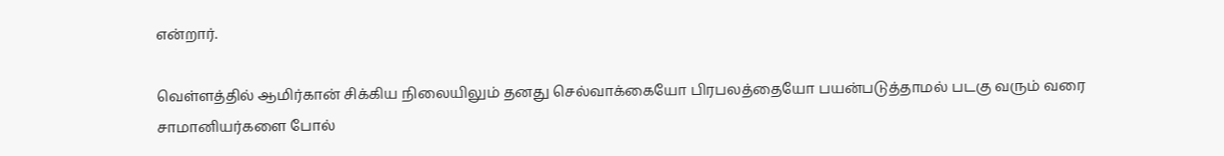என்றார்.

வெள்ளத்தில் ஆமிர்கான் சிக்கிய நிலையிலும் தனது செல்வாக்கையோ பிரபலத்தையோ பயன்படுத்தாமல் படகு வரும் வரை சாமானியர்களை போல்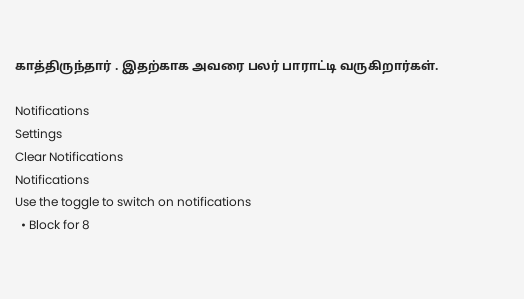காத்திருந்தார் . இதற்காக அவரை பலர் பாராட்டி வருகிறார்கள்.

Notifications
Settings
Clear Notifications
Notifications
Use the toggle to switch on notifications
  • Block for 8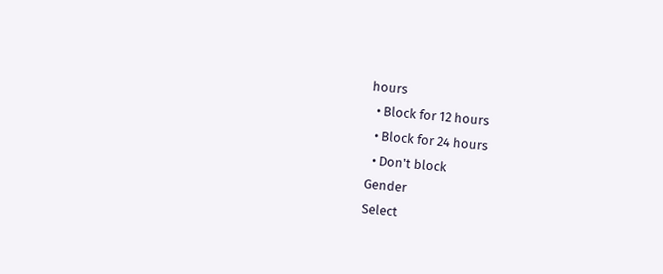hours
  • Block for 12 hours
  • Block for 24 hours
  • Don't block
Gender
Select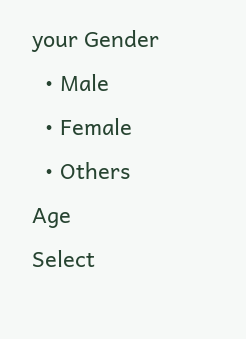your Gender
  • Male
  • Female
  • Others
Age
Select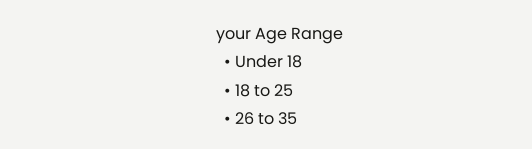your Age Range
  • Under 18
  • 18 to 25
  • 26 to 35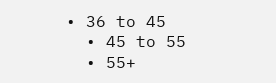• 36 to 45
  • 45 to 55
  • 55+